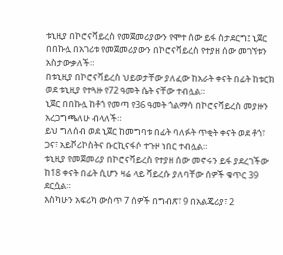ቱኒዚያ በኮሮናቫይረስ የመጀመሪያውን የሞተ ሰው ይፋ ስታደርግ፤ ኒጀር በበኩሏ በአገሪቱ የመጀመሪያውን በኮሮናቫይረስ የተያዘ ሰው መገኘቱን አስታውቃለች።
በቱኒዚያ በኮሮናቫይረስ ህይወታቸው ያለፈው ከአራት ቀናት በፊት ከቱርክ ወደ ቱኒዚያ የተጓዙ የ72 ዓመት ሴት ናቸው ተብሏል።
ኒጀር በበኩሏ ከቶጎ የመጣ የ36 ዓመት ጎልማሳ በኮሮናቫይረስ መያዙን አረጋግጫለሁ ብላለች።
ይህ ግለሰብ ወደ ኒጀር ከመግባቱ በፊት ባለፉት ጥቂት ቀናት ወደ ቶጎ፣ ጋና፣ አይቮሪኮስትና ቡርኪናፋሶ ተጉዞ ነበር ተብሏል።
ቱኒዚያ የመጀመሪያ በኮሮናቫይረስ የተያዘ ሰው መኖሩን ይፋ ያደረገችው ከ18 ቀናት በፊት ሲሆን ዛሬ ላይ ቫይረሱ ያለባቸው ሰዎች ቁጥር 39 ደርሷል።
እስካሁን አፍሪካ ውስጥ 7 ሰዎች በግብጽ፣ 9 በአልጄሪያ፣ 2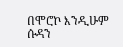በሞሮኮ እንዲሁም ሱዳን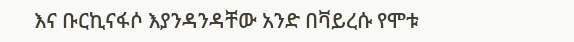እና ቡርኪናፋሶ እያንዳንዳቸው አንድ በቫይረሱ የሞቱ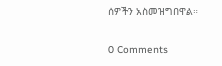ሰዎችን አስመዝግበዋል።

0 Comments